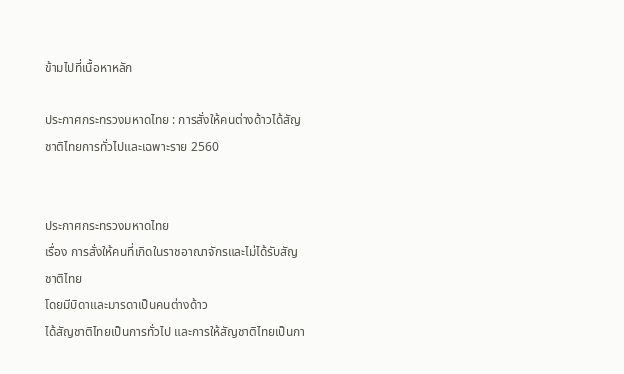ข้ามไปที่เนื้อหาหลัก

ประกาศกระทรวงมหาดไทย : การสั่งให้คนต่างด้าวได้สัญชาติไทยการทั่วไปและเฉพาะราย 2560


ประกาศกระทรวงมหาดไทย
เรื่อง การสั่งให้คนที่เกิดในราชอาณาจักรและไม่ได้รับสัญชาติไทย
โดยมีบิดาและมารดาเป็นคนต่างด้าว
ได้สัญชาติไทยเป็นการทั่วไป และการให้สัญชาติไทยเป็นกา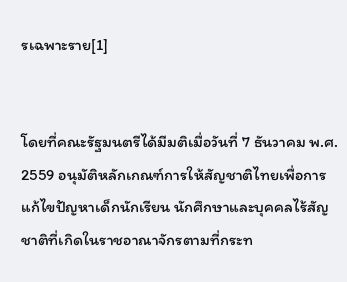รเฉพาะราย[1]


โดยที่คณะรัฐมนตรีได้มีมติเมื่อวันที่ 7 ธันวาคม พ.ศ. 2559 อนุมัติหลักเกณฑ์การให้สัญชาติไทยเพื่อการแก้ไขปัญหาเด็กนักเรียน นักศึกษาและบุคคลไร้สัญชาติที่เกิดในราชอาณาจักรตามที่กระท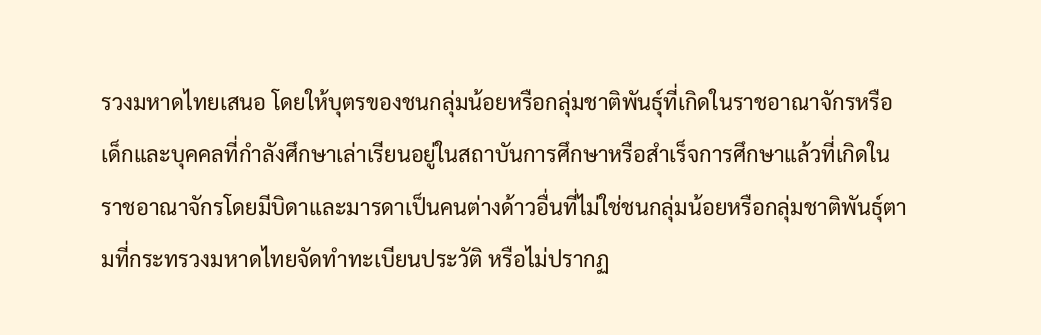รวงมหาดไทยเสนอ โดยให้บุตรของชนกลุ่มน้อยหรือกลุ่มชาติพันธุ์ที่เกิดในราชอาณาจักรหรือเด็กและบุคคลที่กำลังศึกษาเล่าเรียนอยู่ในสถาบันการศึกษาหรือสำเร็จการศึกษาแล้วที่เกิดในราชอาณาจักรโดยมีบิดาและมารดาเป็นคนต่างด้าวอื่นที่ไม่ใช่ชนกลุ่มน้อยหรือกลุ่มชาติพันธุ์ตามที่กระทรวงมหาดไทยจัดทำทะเบียนประวัติ หรือไม่ปรากฏ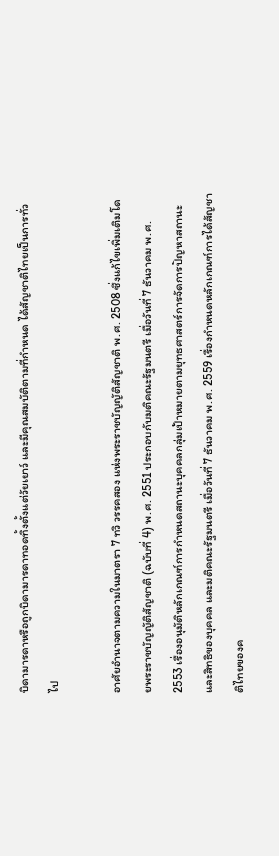บิดามารดาหรือถูกบิดามารดาทอดทิ้งตั้งแต่วัยเยาว์ และมีคุณสมบัติตามที่กำหนด ได้สัญชาติไทยเป็นการทั่วไป

อาศัยอำนาจตามความในมาตรา 7 ทวิ วรรคสอง แห่งพระราชบัญญัติสัญชาติ พ.ศ. 2508 ซึ่งแก้ไขเพิ่มเติมโดยพระราชบัญญัติสัญชาติ (ฉบับที่ 4) พ.ศ. 2551 ประกอบกับมติคณะรัฐมนตรี เมื่อวันที่ 7 ธันวาคม พ.ศ. 2553 เรื่องอนุมัติหลักเกณฑ์การกำหนดสถานะบุคคลกลุ่มเป้าหมายตามยุทธศาสตร์การจัดการปัญหาสถานะและสิทธิของบุคคล และมติคณะรัฐมนตรี เมื่อวันที่ 7 ธันวาคม พ.ศ. 2559 เรื่องกำหนดหลักเกณฑ์การได้สัญชาติไทยของค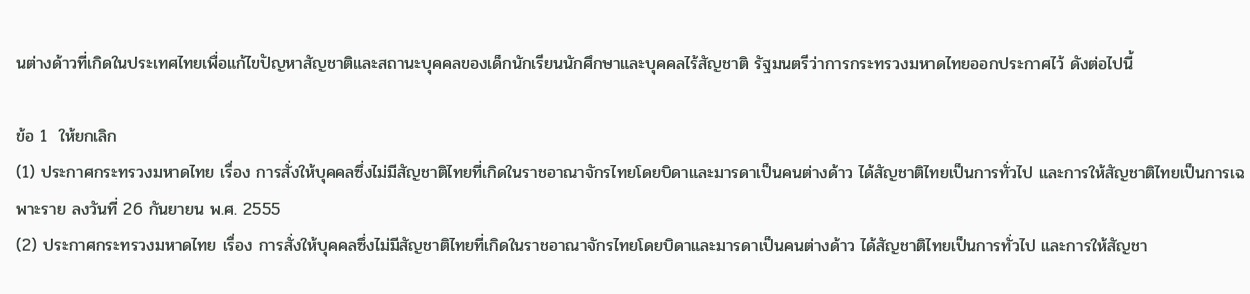นต่างด้าวที่เกิดในประเทศไทยเพื่อแก้ไขปัญหาสัญชาติและสถานะบุคคลของเด็กนักเรียนนักศึกษาและบุคคลไร้สัญชาติ รัฐมนตรีว่าการกระทรวงมหาดไทยออกประกาศไว้ ดังต่อไปนี้

ข้อ 1  ให้ยกเลิก
(1) ประกาศกระทรวงมหาดไทย เรื่อง การสั่งให้บุคคลซึ่งไม่มีสัญชาติไทยที่เกิดในราชอาณาจักรไทยโดยบิดาและมารดาเป็นคนต่างด้าว ได้สัญชาติไทยเป็นการทั่วไป และการให้สัญชาติไทยเป็นการเฉพาะราย ลงวันที่ 26 กันยายน พ.ศ. 2555
(2) ประกาศกระทรวงมหาดไทย เรื่อง การสั่งให้บุคคลซึ่งไม่มีสัญชาติไทยที่เกิดในราชอาณาจักรไทยโดยบิดาและมารดาเป็นคนต่างด้าว ได้สัญชาติไทยเป็นการทั่วไป และการให้สัญชา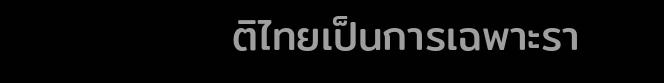ติไทยเป็นการเฉพาะรา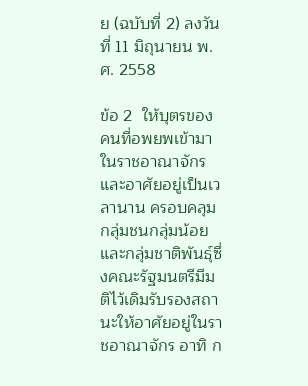ย (ฉบับที่ 2) ลงวันที่ 11 มิถุนายน พ.ศ. 2558

ข้อ 2  ให้บุตรของคนที่อพยพเข้ามาในราชอาณาจักรและอาศัยอยู่เป็นเวลานาน ครอบคลุมกลุ่มชนกลุ่มน้อยและกลุ่มชาติพันธุ์ซึ่งคณะรัฐมนตรีมีมติไว้เดิมรับรองสถานะให้อาศัยอยู่ในราชอาณาจักร อาทิ ก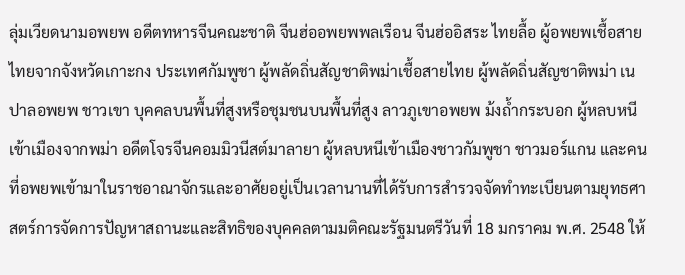ลุ่มเวียดนามอพยพ อดีตทหารจีนคณะชาติ จีนฮ่ออพยพพลเรือน จีนฮ่ออิสระ ไทยลื้อ ผู้อพยพเชื้อสายไทยจากจังหวัดเกาะกง ประเทศกัมพูชา ผู้พลัดถิ่นสัญชาติพม่าเชื้อสายไทย ผู้พลัดถิ่นสัญชาติพม่า เนปาลอพยพ ชาวเขา บุคคลบนพื้นที่สูงหรือชุมชนบนพื้นที่สูง ลาวภูเขาอพยพ ม้งถ้ำกระบอก ผู้หลบหนีเข้าเมืองจากพม่า อดีตโจรจีนคอมมิวนีสต์มาลายา ผู้หลบหนีเข้าเมืองชาวกัมพูชา ชาวมอร์แกน และคนที่อพยพเข้ามาในราชอาณาจักรและอาศัยอยู่เป็นเวลานานที่ได้รับการสำรวจจัดทำทะเบียนตามยุทธศาสตร์การจัดการปัญหาสถานะและสิทธิของบุคคลตามมติคณะรัฐมนตรีวันที่ 18 มกราคม พ.ศ. 2548 ให้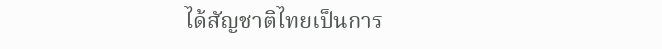ได้สัญชาติไทยเป็นการ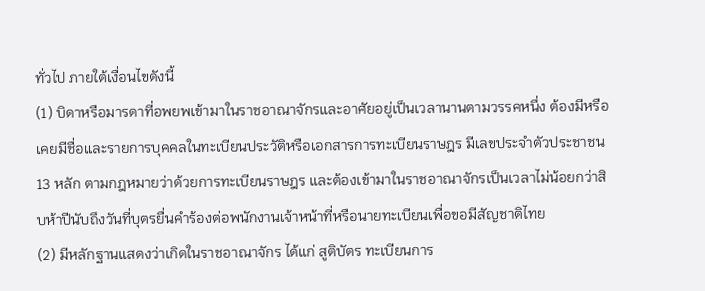ทั่วไป ภายใต้เงื่อนไขดังนี้
(1) บิดาหรือมารดาที่อพยพเข้ามาในราชอาณาจักรและอาศัยอยู่เป็นเวลานานตามวรรคหนึ่ง ต้องมีหรือเคยมีชื่อและรายการบุคคลในทะเบียนประวัติหรือเอกสารการทะเบียนราษฎร มีเลขประจำตัวประชาชน 13 หลัก ตามกฎหมายว่าด้วยการทะเบียนราษฎร และต้องเข้ามาในราชอาณาจักรเป็นเวลาไม่น้อยกว่าสิบห้าปีนับถึงวันที่บุตรยื่นคำร้องต่อพนักงานเจ้าหน้าที่หรือนายทะเบียนเพื่อขอมีสัญชาติไทย
(2) มีหลักฐานแสดงว่าเกิดในราชอาณาจักร ได้แก่ สูติบัตร ทะเบียนการ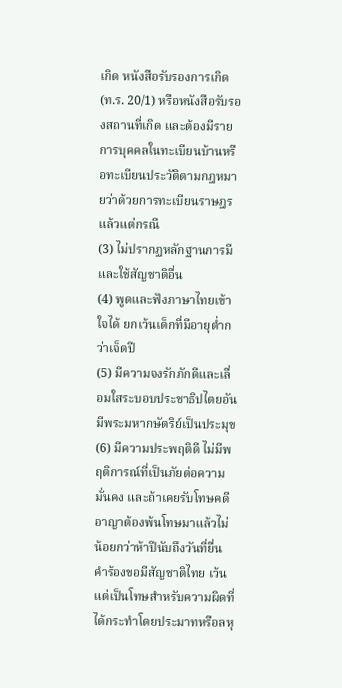เกิด หนังสือรับรองการเกิด (ท.ร. 20/1) หรือหนังสือรับรองสถานที่เกิด และต้องมีรายการบุคคลในทะเบียนบ้านหรือทะเบียนประวัติตามกฎหมายว่าด้วยการทะเบียนราษฎร แล้วแต่กรณี
(3) ไม่ปรากฏหลักฐานการมีและใช้สัญชาติอื่น
(4) พูดและฟังภาษาไทยเข้าใจได้ ยกเว้นเด็กที่มีอายุต่ำกว่าเจ็ดปี
(5) มีความจงรักภักดีและเลื่อมใสระบอบประชาธิปไตยอันมีพระมหากษัตริย์เป็นประมุข
(6) มีความประพฤติดี ไม่มีพฤติการณ์ที่เป็นภัยต่อความมั่นคง และถ้าเคยรับโทษคดีอาญาต้องพ้นโทษมาแล้วไม่น้อยกว่าห้าปีนับถึงวันที่ยื่นคำร้องขอมีสัญชาติไทย เว้นแต่เป็นโทษสำหรับความผิดที่ได้กระทำโดยประมาทหรือลหุ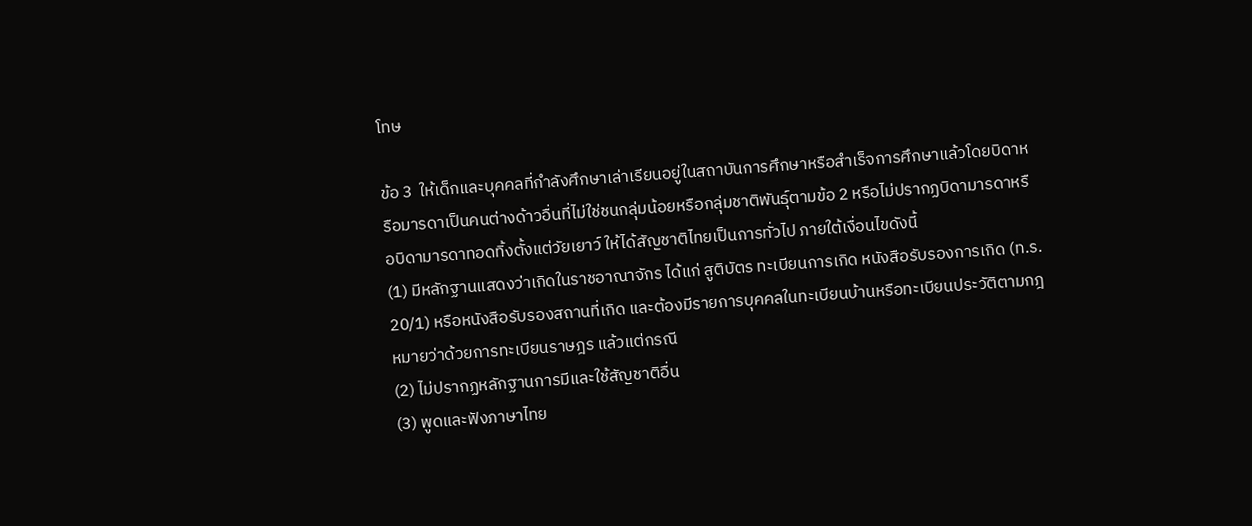โทษ

ข้อ 3  ให้เด็กและบุคคลที่กำลังศึกษาเล่าเรียนอยู่ในสถาบันการศึกษาหรือสำเร็จการศึกษาแล้วโดยบิดาหรือมารดาเป็นคนต่างด้าวอื่นที่ไม่ใช่ชนกลุ่มน้อยหรือกลุ่มชาติพันธุ์ตามข้อ 2 หรือไม่ปรากฏบิดามารดาหรือบิดามารดาทอดทิ้งตั้งแต่วัยเยาว์ ให้ได้สัญชาติไทยเป็นการทั่วไป ภายใต้เงื่อนไขดังนี้
(1) มีหลักฐานแสดงว่าเกิดในราชอาณาจักร ได้แก่ สูติบัตร ทะเบียนการเกิด หนังสือรับรองการเกิด (ท.ร. 20/1) หรือหนังสือรับรองสถานที่เกิด และต้องมีรายการบุคคลในทะเบียนบ้านหรือทะเบียนประวัติตามกฎหมายว่าด้วยการทะเบียนราษฎร แล้วแต่กรณี
(2) ไม่ปรากฏหลักฐานการมีและใช้สัญชาติอื่น
(3) พูดและฟังภาษาไทย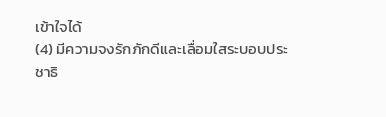เข้าใจได้
(4) มีความจงรักภักดีและเลื่อมใสระบอบประชาธิ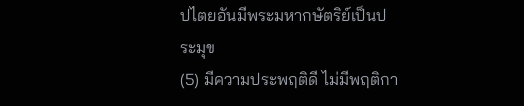ปไตยอันมีพระมหากษัตริย์เป็นประมุข
(5) มีความประพฤติดี ไม่มีพฤติกา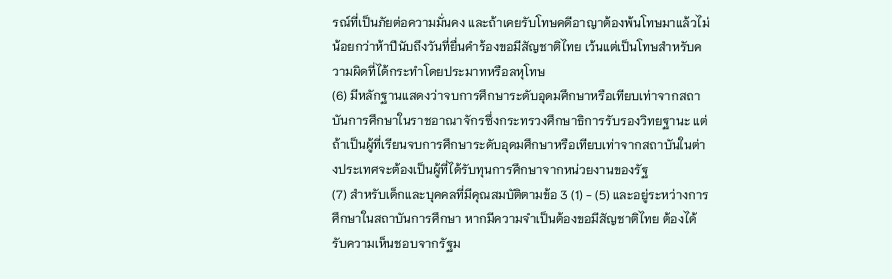รณ์ที่เป็นภัยต่อความมั่นคง และถ้าเคยรับโทษคดีอาญาต้องพ้นโทษมาแล้วไม่น้อยกว่าห้าปีนับถึงวันที่ยื่นคำร้องขอมีสัญชาติไทย เว้นแต่เป็นโทษสำหรับความผิดที่ได้กระทำโดยประมาทหรือลหุโทษ
(6) มีหลักฐานแสดงว่าจบการศึกษาระดับอุดมศึกษาหรือเทียบเท่าจากสถาบันการศึกษาในราชอาณาจักรซึ่งกระทรวงศึกษาธิการรับรองวิทยฐานะ แต่ถ้าเป็นผู้ที่เรียนจบการศึกษาระดับอุดมศึกษาหรือเทียบเท่าจากสถาบันในต่างประเทศจะต้องเป็นผู้ที่ได้รับทุนการศึกษาจากหน่วยงานของรัฐ
(7) สำหรับเด็กและบุคคลที่มีคุณสมบัติตามข้อ 3 (1) - (5) และอยู่ระหว่างการศึกษาในสถาบันการศึกษา หากมีความจำเป็นต้องขอมีสัญชาติไทย ต้องได้รับความเห็นชอบจากรัฐม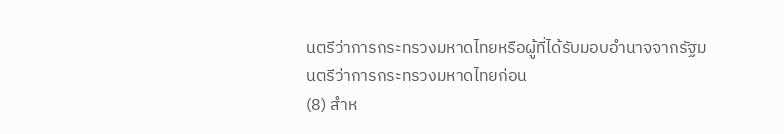นตรีว่าการกระทรวงมหาดไทยหรือผู้ที่ได้รับมอบอำนาจจากรัฐมนตรีว่าการกระทรวงมหาดไทยก่อน
(8) สำห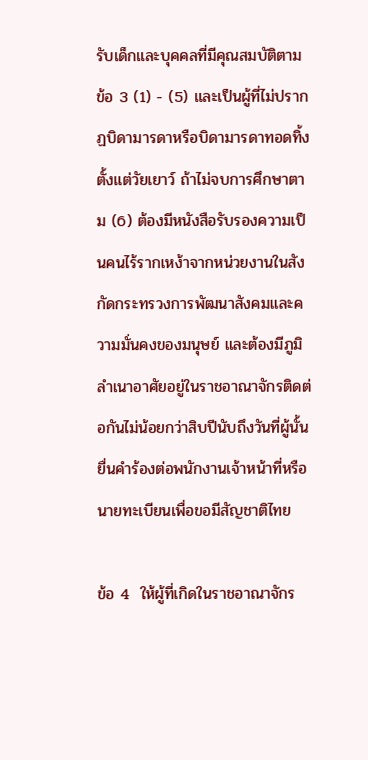รับเด็กและบุคคลที่มีคุณสมบัติตามข้อ 3 (1) - (5) และเป็นผู้ที่ไม่ปรากฏบิดามารดาหรือบิดามารดาทอดทิ้งตั้งแต่วัยเยาว์ ถ้าไม่จบการศึกษาตาม (6) ต้องมีหนังสือรับรองความเป็นคนไร้รากเหง้าจากหน่วยงานในสังกัดกระทรวงการพัฒนาสังคมและความมั่นคงของมนุษย์ และต้องมีภูมิลำเนาอาศัยอยู่ในราชอาณาจักรติดต่อกันไม่น้อยกว่าสิบปีนับถึงวันที่ผู้นั้นยื่นคำร้องต่อพนักงานเจ้าหน้าที่หรือนายทะเบียนเพื่อขอมีสัญชาติไทย

ข้อ 4  ให้ผู้ที่เกิดในราชอาณาจักร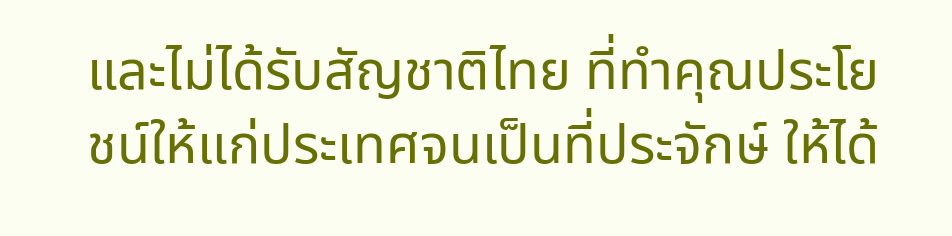และไม่ได้รับสัญชาติไทย ที่ทำคุณประโยชน์ให้แก่ประเทศจนเป็นที่ประจักษ์ ให้ได้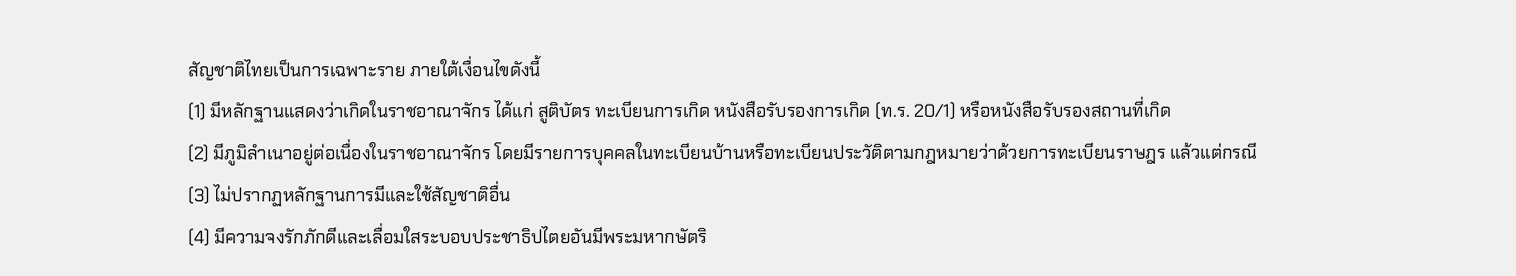สัญชาติไทยเป็นการเฉพาะราย ภายใต้เงื่อนไขดังนี้
(1) มีหลักฐานแสดงว่าเกิดในราชอาณาจักร ได้แก่ สูติบัตร ทะเบียนการเกิด หนังสือรับรองการเกิด (ท.ร. 20/1) หรือหนังสือรับรองสถานที่เกิด
(2) มีภูมิลำเนาอยู่ต่อเนื่องในราชอาณาจักร โดยมีรายการบุคคลในทะเบียนบ้านหรือทะเบียนประวัติตามกฎหมายว่าด้วยการทะเบียนราษฎร แล้วแต่กรณี
(3) ไม่ปรากฏหลักฐานการมีและใช้สัญชาติอื่น
(4) มีความจงรักภักดีและเลื่อมใสระบอบประชาธิปไตยอันมีพระมหากษัตริ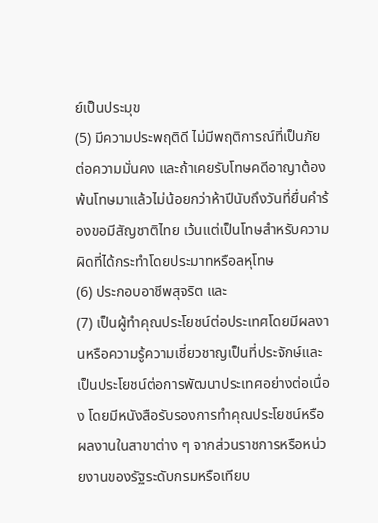ย์เป็นประมุข
(5) มีความประพฤติดี ไม่มีพฤติการณ์ที่เป็นภัยต่อความมั่นคง และถ้าเคยรับโทษคดีอาญาต้องพ้นโทษมาแล้วไม่น้อยกว่าห้าปีนับถึงวันที่ยื่นคำร้องขอมีสัญชาติไทย เว้นแต่เป็นโทษสำหรับความผิดที่ได้กระทำโดยประมาทหรือลหุโทษ
(6) ประกอบอาชีพสุจริต และ
(7) เป็นผู้ทำคุณประโยชน์ต่อประเทศโดยมีผลงานหรือความรู้ความเชี่ยวชาญเป็นที่ประจักษ์และเป็นประโยชน์ต่อการพัฒนาประเทศอย่างต่อเนื่อง โดยมีหนังสือรับรองการทำคุณประโยชน์หรือผลงานในสาขาต่าง ๆ จากส่วนราชการหรือหน่วยงานของรัฐระดับกรมหรือเทียบ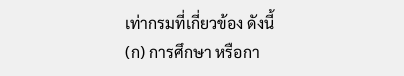เท่ากรมที่เกี่ยวข้อง ดังนี้
(ก) การศึกษา หรือกา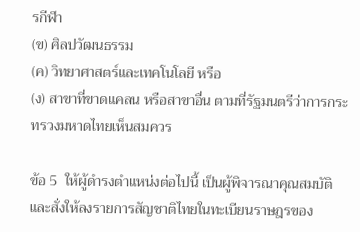รกีฬา
(ข) ศิลปวัฒนธรรม
(ค) วิทยาศาสตร์และเทคโนโลยี หรือ
(ง) สาขาที่ขาดแคลน หรือสาขาอื่น ตามที่รัฐมนตรีว่าการกระทรวงมหาดไทยเห็นสมควร

ข้อ 5  ให้ผู้ดำรงตำแหน่งต่อไปนี้ เป็นผู้พิจารณาคุณสมบัติและสั่งให้ลงรายการสัญชาติไทยในทะเบียนราษฎรของ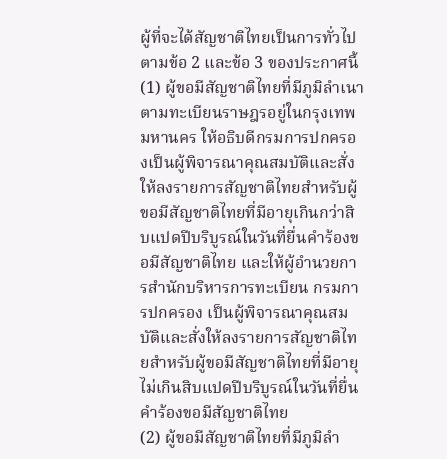ผู้ที่จะได้สัญชาติไทยเป็นการทั่วไปตามข้อ 2 และข้อ 3 ของประกาศนี้
(1) ผู้ขอมีสัญชาติไทยที่มีภูมิลำเนาตามทะเบียนราษฎรอยู่ในกรุงเทพมหานคร ให้อธิบดีกรมการปกครองเป็นผู้พิจารณาคุณสมบัติและสั่งให้ลงรายการสัญชาติไทยสำหรับผู้ขอมีสัญชาติไทยที่มีอายุเกินกว่าสิบแปดปีบริบูรณ์ในวันที่ยื่นคำร้องขอมีสัญชาติไทย และให้ผู้อำนวยการสำนักบริหารการทะเบียน กรมการปกครอง เป็นผู้พิจารณาคุณสมบัติและสั่งให้ลงรายการสัญชาติไทยสำหรับผู้ขอมีสัญชาติไทยที่มีอายุ ไม่เกินสิบแปดปีบริบูรณ์ในวันที่ยื่นคำร้องขอมีสัญชาติไทย
(2) ผู้ขอมีสัญชาติไทยที่มีภูมิลำ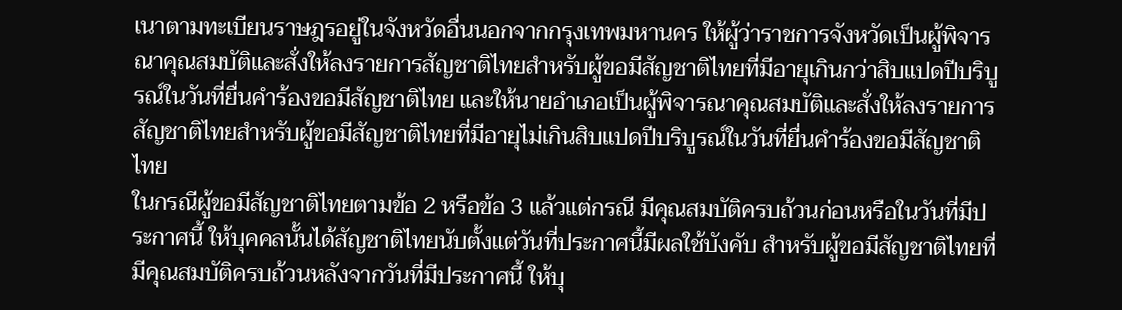เนาตามทะเบียนราษฎรอยู่ในจังหวัดอื่นนอกจากกรุงเทพมหานคร ให้ผู้ว่าราชการจังหวัดเป็นผู้พิจารณาคุณสมบัติและสั่งให้ลงรายการสัญชาติไทยสำหรับผู้ขอมีสัญชาติไทยที่มีอายุเกินกว่าสิบแปดปีบริบูรณ์ในวันที่ยื่นคำร้องขอมีสัญชาติไทย และให้นายอำเภอเป็นผู้พิจารณาคุณสมบัติและสั่งให้ลงรายการสัญชาติไทยสำหรับผู้ขอมีสัญชาติไทยที่มีอายุไม่เกินสิบแปดปีบริบูรณ์ในวันที่ยื่นคำร้องขอมีสัญชาติไทย
ในกรณีผู้ขอมีสัญชาติไทยตามข้อ 2 หรือข้อ 3 แล้วแต่กรณี มีคุณสมบัติครบถ้วนก่อนหรือในวันที่มีประกาศนี้ ให้บุคคลนั้นได้สัญชาติไทยนับตั้งแต่วันที่ประกาศนี้มีผลใช้บังคับ สำหรับผู้ขอมีสัญชาติไทยที่มีคุณสมบัติครบถ้วนหลังจากวันที่มีประกาศนี้ ให้บุ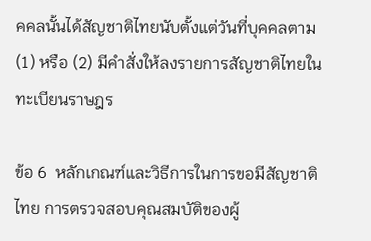คคลนั้นได้สัญชาติไทยนับตั้งแต่วันที่บุคคลตาม (1) หรือ (2) มีคำสั่งให้ลงรายการสัญชาติไทยในทะเบียนราษฎร

ข้อ 6  หลักเกณฑ์และวิธีการในการขอมีสัญชาติไทย การตรวจสอบคุณสมบัติของผู้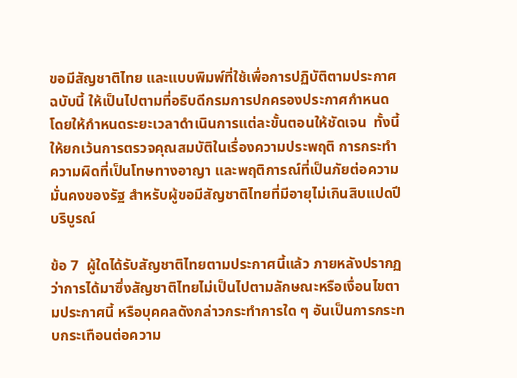ขอมีสัญชาติไทย และแบบพิมพ์ที่ใช้เพื่อการปฏิบัติตามประกาศฉบับนี้ ให้เป็นไปตามที่อธิบดีกรมการปกครองประกาศกำหนด โดยให้กำหนดระยะเวลาดำเนินการแต่ละขั้นตอนให้ชัดเจน  ทั้งนี้ ให้ยกเว้นการตรวจคุณสมบัติในเรื่องความประพฤติ การกระทำความผิดที่เป็นโทษทางอาญา และพฤติการณ์ที่เป็นภัยต่อความมั่นคงของรัฐ สำหรับผู้ขอมีสัญชาติไทยที่มีอายุไม่เกินสิบแปดปีบริบูรณ์

ข้อ 7  ผู้ใดได้รับสัญชาติไทยตามประกาศนี้แล้ว ภายหลังปรากฏว่าการได้มาซึ่งสัญชาติไทยไม่เป็นไปตามลักษณะหรือเงื่อนไขตามประกาศนี้ หรือบุคคลดังกล่าวกระทำการใด ๆ อันเป็นการกระทบกระเทือนต่อความ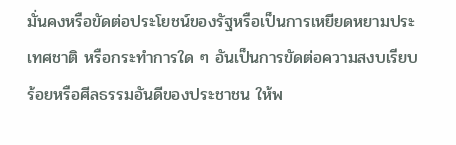มั่นคงหรือขัดต่อประโยชน์ของรัฐหรือเป็นการเหยียดหยามประเทศชาติ หรือกระทำการใด ๆ อันเป็นการขัดต่อความสงบเรียบร้อยหรือศีลธรรมอันดีของประชาชน ให้พ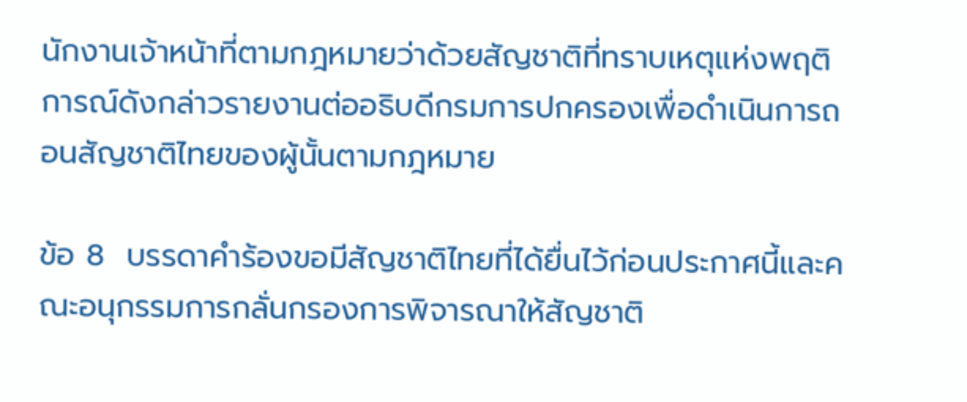นักงานเจ้าหน้าที่ตามกฎหมายว่าด้วยสัญชาติที่ทราบเหตุแห่งพฤติการณ์ดังกล่าวรายงานต่ออธิบดีกรมการปกครองเพื่อดำเนินการถอนสัญชาติไทยของผู้นั้นตามกฎหมาย

ข้อ 8  บรรดาคำร้องขอมีสัญชาติไทยที่ได้ยื่นไว้ก่อนประกาศนี้และคณะอนุกรรมการกลั่นกรองการพิจารณาให้สัญชาติ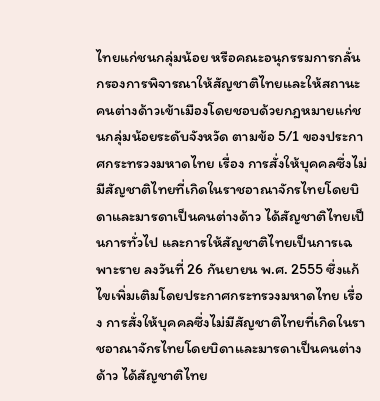ไทยแก่ชนกลุ่มน้อย หรือคณะอนุกรรมการกลั่นกรองการพิจารณาให้สัญชาติไทยและให้สถานะคนต่างด้าวเข้าเมืองโดยชอบด้วยกฎหมายแก่ชนกลุ่มน้อยระดับจังหวัด ตามข้อ 5/1 ของประกาศกระทรวงมหาดไทย เรื่อง การสั่งให้บุคคลซึ่งไม่มีสัญชาติไทยที่เกิดในราชอาณาจักรไทยโดยบิดาและมารดาเป็นคนต่างด้าว ได้สัญชาติไทยเป็นการทั่วไป และการให้สัญชาติไทยเป็นการเฉพาะราย ลงวันที่ 26 กันยายน พ.ศ. 2555 ซึ่งแก้ไขเพิ่มเติมโดยประกาศกระทรวงมหาดไทย เรื่อง การสั่งให้บุคคลซึ่งไม่มีสัญชาติไทยที่เกิดในราชอาณาจักรไทยโดยบิดาและมารดาเป็นคนต่างด้าว ได้สัญชาติไทย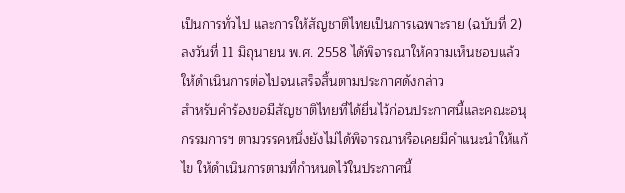เป็นการทั่วไป และการให้สัญชาติไทยเป็นการเฉพาะราย (ฉบับที่ 2) ลงวันที่ 11 มิถุนายน พ.ศ. 2558 ได้พิจารณาให้ความเห็นชอบแล้ว ให้ดำเนินการต่อไปจนเสร็จสิ้นตามประกาศดังกล่าว
สำหรับคำร้องขอมีสัญชาติไทยที่ได้ยื่นไว้ก่อนประกาศนี้และคณะอนุกรรมการฯ ตามวรรคหนึ่งยังไม่ได้พิจารณาหรือเคยมีคำแนะนำให้แก้ไข ให้ดำเนินการตามที่กำหนดไว้ในประกาศนี้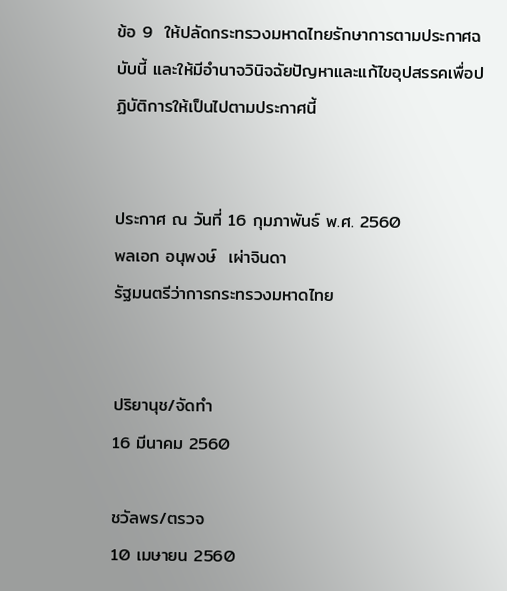ข้อ 9  ให้ปลัดกระทรวงมหาดไทยรักษาการตามประกาศฉบับนี้ และให้มีอำนาจวินิจฉัยปัญหาและแก้ไขอุปสรรคเพื่อปฏิบัติการให้เป็นไปตามประกาศนี้


ประกาศ ณ วันที่ 16 กุมภาพันธ์ พ.ศ. 2560
พลเอก อนุพงษ์  เผ่าจินดา
รัฐมนตรีว่าการกระทรวงมหาดไทย


ปริยานุช/จัดทำ
16 มีนาคม 2560

ชวัลพร/ตรวจ
10 เมษายน 2560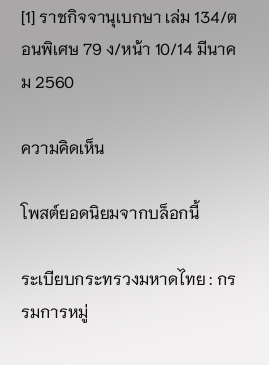[1] ราชกิจจานุเบกษา เล่ม 134/ตอนพิเศษ 79 ง/หน้า 10/14 มีนาคม 2560

ความคิดเห็น

โพสต์ยอดนิยมจากบล็อกนี้

ระเบียบกระทรวงมหาดไทย : กรรมการหมู่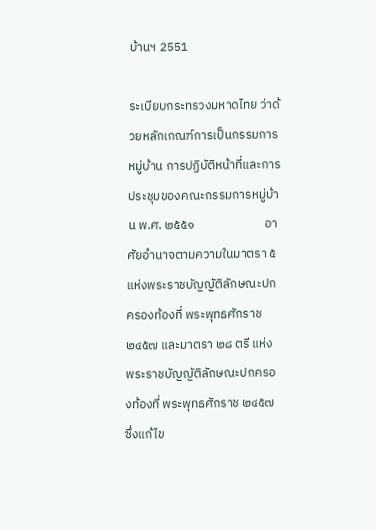บ้านฯ 2551

ระเบียบกระทรวงมหาดไทย ว่าด้วยหลักเกณฑ์การเป็นกรรมการหมู่บ้าน การปฏิบัติหน้าที่และการประชุมของคณะกรรมการหมู่บ้าน พ.ศ. ๒๕๕๑                         อาศัยอำนาจตามความในมาตรา ๕ แห่งพระราชบัญญัติลักษณะปกครองท้องที่ พระพุทธศักราช ๒๔๕๗ และมาตรา ๒๘ ตรี แห่งพระราชบัญญัติลักษณะปกครองท้องที่ พระพุทธศักราช ๒๔๕๗ ซึ่งแก้ไข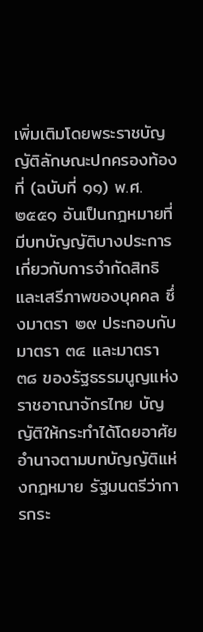เพิ่มเติมโดยพระราชบัญญัติลักษณะปกครองท้องที่ (ฉบับที่ ๑๑) พ.ศ. ๒๕๕๑ อันเป็นกฎหมายที่มีบทบัญญัติบางประการเกี่ยวกับการจำกัดสิทธิและเสรีภาพของบุคคล ซึ่งมาตรา ๒๙ ประกอบกับมาตรา ๓๔ และมาตรา ๓๘ ของรัฐธรรมนูญแห่งราชอาณาจักรไทย บัญญัติให้กระทำได้โดยอาศัยอำนาจตามบทบัญญัติแห่งกฎหมาย รัฐมนตรีว่าการกระ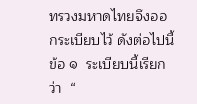ทรวงมหาดไทยจึงออกระเบียบไว้ ดังต่อไปนี้ ข้อ ๑  ระเบียบนี้เรียกว่า  “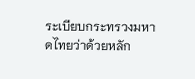ระเบียบกระทรวงมหาดไทยว่าด้วยหลัก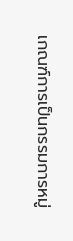เกณฑ์การเป็นกรรมการหมู่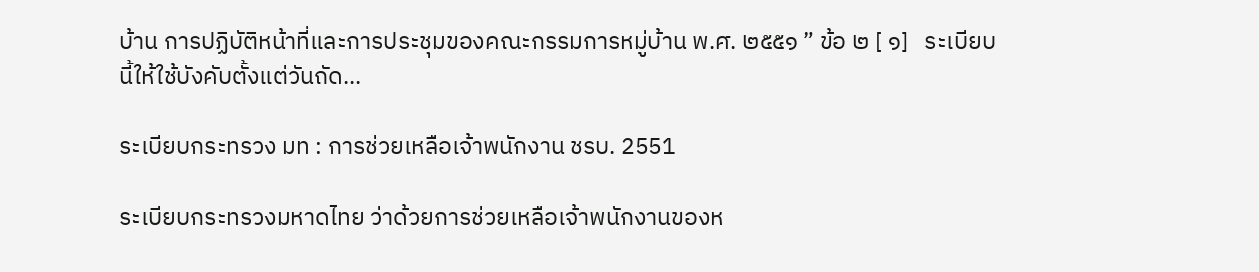บ้าน การปฏิบัติหน้าที่และการประชุมของคณะกรรมการหมู่บ้าน พ.ศ. ๒๕๕๑ ” ข้อ ๒ [ ๑]   ระเบียบนี้ให้ใช้บังคับตั้งแต่วันถัด...

ระเบียบกระทรวง มท : การช่วยเหลือเจ้าพนักงาน ชรบ. 2551

ระเบียบกระทรวงมหาดไทย ว่าด้วยการช่วยเหลือเจ้าพนักงานของห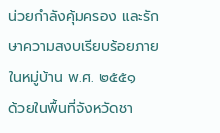น่วยกำลังคุ้มครอง และรักษาความสงบเรียบร้อยภายในหมู่บ้าน พ.ศ. ๒๕๕๑                    ด้วยในพื้นที่จังหวัดชา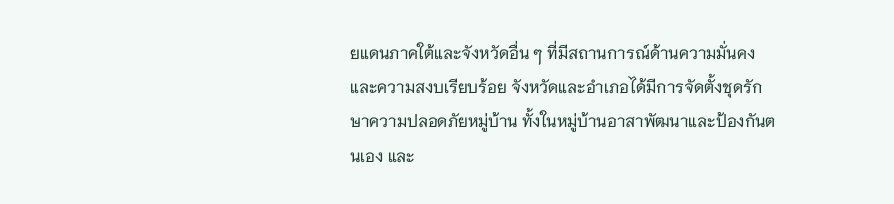ยแดนภาคใต้และจังหวัดอื่น ๆ ที่มีสถานการณ์ด้านความมั่นคงและความสงบเรียบร้อย จังหวัดและอำเภอได้มีการจัดตั้งชุดรักษาความปลอดภัยหมู่บ้าน ทั้งในหมู่บ้านอาสาพัฒนาและป้องกันตนเอง และ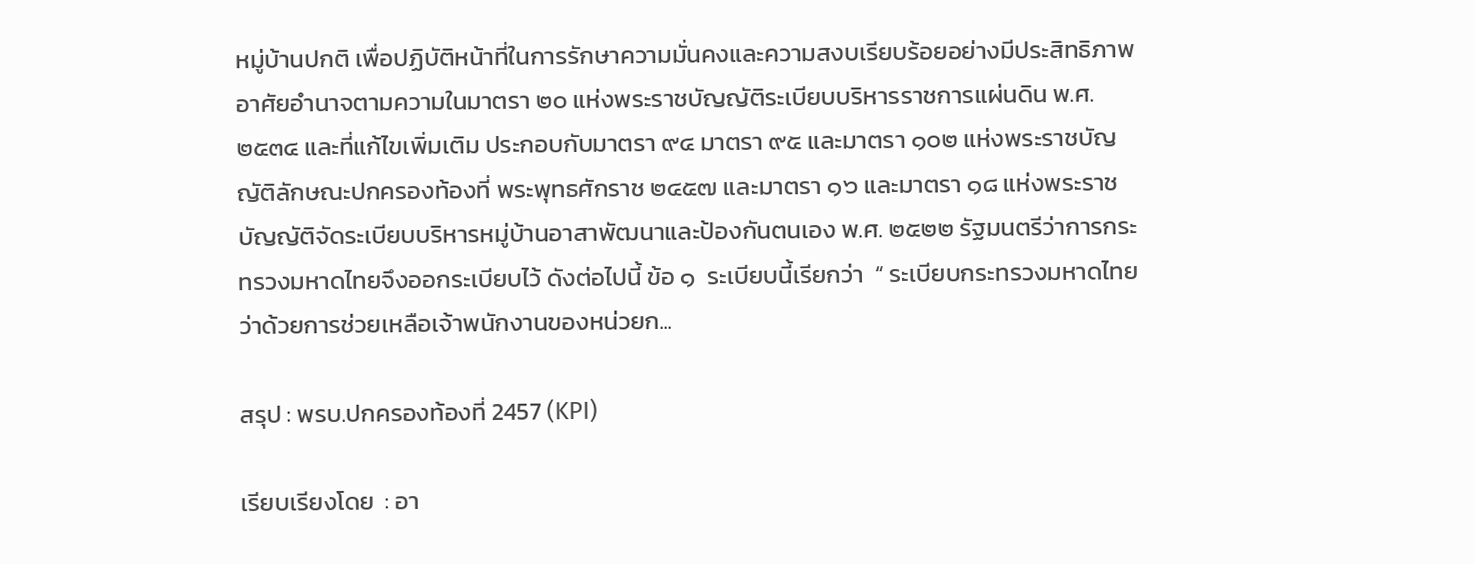หมู่บ้านปกติ เพื่อปฏิบัติหน้าที่ในการรักษาความมั่นคงและความสงบเรียบร้อยอย่างมีประสิทธิภาพ อาศัยอำนาจตามความในมาตรา ๒๐ แห่งพระราชบัญญัติระเบียบบริหารราชการแผ่นดิน พ.ศ. ๒๕๓๔ และที่แก้ไขเพิ่มเติม ประกอบกับมาตรา ๙๔ มาตรา ๙๕ และมาตรา ๑๐๒ แห่งพระราชบัญญัติลักษณะปกครองท้องที่ พระพุทธศักราช ๒๔๕๗ และมาตรา ๑๖ และมาตรา ๑๘ แห่งพระราชบัญญัติจัดระเบียบบริหารหมู่บ้านอาสาพัฒนาและป้องกันตนเอง พ.ศ. ๒๕๒๒ รัฐมนตรีว่าการกระทรวงมหาดไทยจึงออกระเบียบไว้ ดังต่อไปนี้ ข้อ ๑  ระเบียบนี้เรียกว่า  “ ระเบียบกระทรวงมหาดไทย ว่าด้วยการช่วยเหลือเจ้าพนักงานของหน่วยก...

สรุป : พรบ.ปกครองท้องที่ 2457 (KPI)

เรียบเรียงโดย  : อา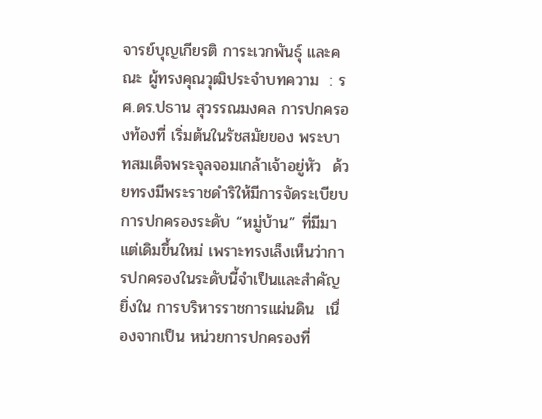จารย์บุญเกียรติ การะเวกพันธุ์ และคณะ ผู้ทรงคุณวุฒิประจำบทความ  : รศ.ดร.ปธาน สุวรรณมงคล การปกครองท้องที่ เริ่มต้นในรัชสมัยของ พระบาทสมเด็จพระจุลจอมเกล้าเจ้าอยู่หัว  ด้วยทรงมีพระราชดำริให้มีการจัดระเบียบการปกครองระดับ “หมู่บ้าน” ที่มีมาแต่เดิมขึ้นใหม่ เพราะทรงเล็งเห็นว่าการปกครองในระดับนี้จำเป็นและสำคัญยิ่งใน การบริหารราชการแผ่นดิน  เนื่องจากเป็น หน่วยการปกครองที่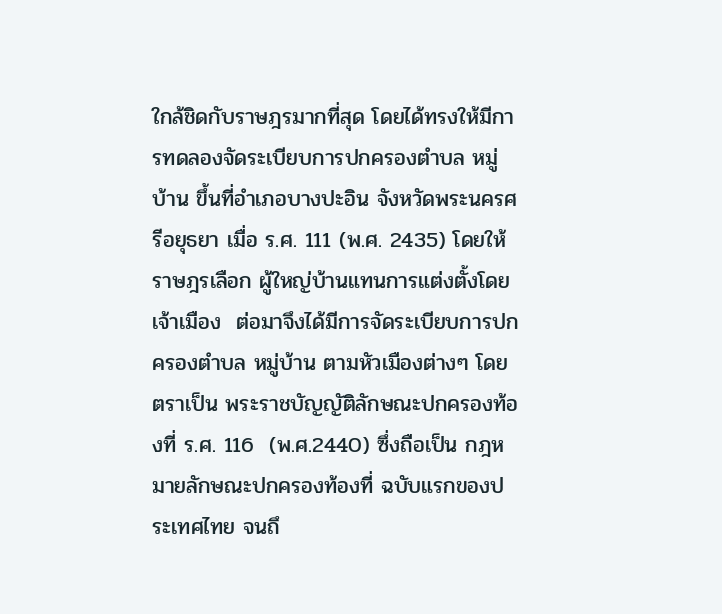ใกล้ชิดกับราษฎรมากที่สุด โดยได้ทรงให้มีการทดลองจัดระเบียบการปกครองตำบล หมู่บ้าน ขึ้นที่อำเภอบางปะอิน จังหวัดพระนครศรีอยุธยา เมื่อ ร.ศ. 111 (พ.ศ. 2435) โดยให้ราษฎรเลือก ผู้ใหญ่บ้านแทนการแต่งตั้งโดย เจ้าเมือง  ต่อมาจึงได้มีการจัดระเบียบการปกครองตำบล หมู่บ้าน ตามหัวเมืองต่างๆ โดยตราเป็น พระราชบัญญัติลักษณะปกครองท้องที่ ร.ศ. 116  (พ.ศ.2440) ซึ่งถือเป็น กฎหมายลักษณะปกครองท้องที่ ฉบับแรกของประเทศไทย จนถึ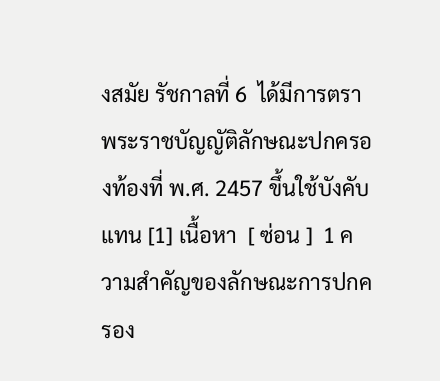งสมัย รัชกาลที่ 6  ได้มีการตราพระราชบัญญัติลักษณะปกครองท้องที่ พ.ศ. 2457 ขึ้นใช้บังคับแทน [1] เนื้อหา  [ ซ่อน ]  1 ความสำคัญของลักษณะการปกครอง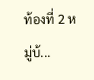ท้องที่ 2 หมู่บ้...